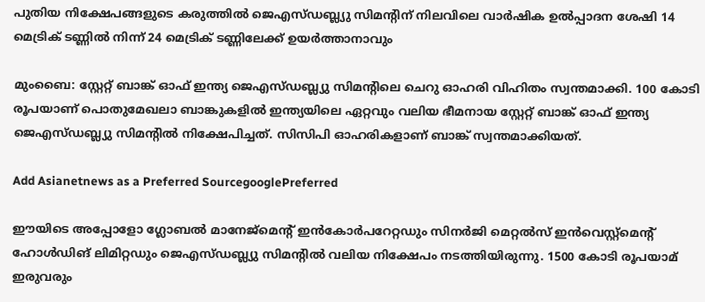പുതിയ നിക്ഷേപങ്ങളുടെ കരുത്തിൽ ജെഎസ്ഡബ്ല്യു സിമന്റിന് നിലവിലെ വാർഷിക ഉൽപ്പാദന ശേഷി 14 മെട്രിക് ടണ്ണിൽ നിന്ന് 24 മെട്രിക് ടണ്ണിലേക്ക് ഉയർത്താനാവും

മുംബൈ: സ്റ്റേറ്റ് ബാങ്ക് ഓഫ് ഇന്ത്യ ജെഎസ്ഡബ്ല്യു സിമന്റിലെ ചെറു ഓഹരി വിഹിതം സ്വന്തമാക്കി. 100 കോടി രൂപയാണ് പൊതുമേഖലാ ബാങ്കുകളിൽ ഇന്ത്യയിലെ ഏറ്റവും വലിയ ഭീമനായ സ്റ്റേറ്റ് ബാങ്ക് ഓഫ് ഇന്ത്യ ജെഎസ്ഡബ്ല്യു സിമന്റിൽ നിക്ഷേപിച്ചത്. സിസിപി ഓഹരികളാണ് ബാങ്ക് സ്വന്തമാക്കിയത്.

Add Asianetnews as a Preferred SourcegooglePreferred

ഈയിടെ അപ്പോളോ ഗ്ലോബൽ മാനേജ്മെന്റ് ഇൻകോർപറേറ്റഡും സിനർജി മെറ്റൽസ് ഇൻവെസ്റ്റ്മെന്റ് ഹോൾഡിങ് ലിമിറ്റഡും ജെഎസ്ഡബ്ല്യു സിമന്റിൽ വലിയ നിക്ഷേപം നടത്തിയിരുന്നു. 1500 കോടി രൂപയാമ് ഇരുവരും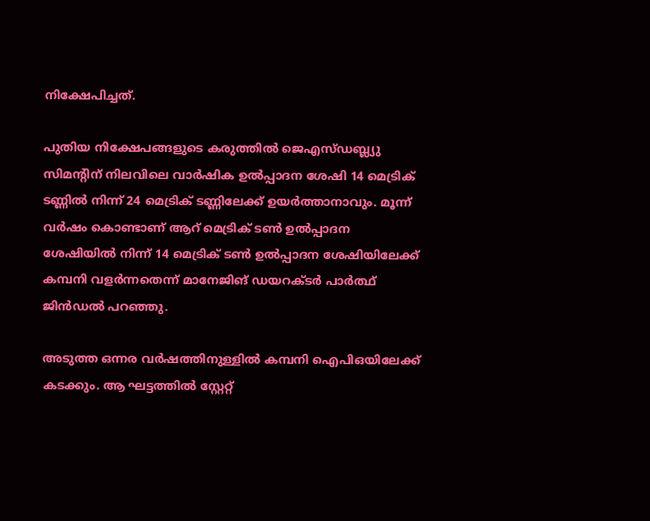നിക്ഷേപിച്ചത്.

പുതിയ നിക്ഷേപങ്ങളുടെ കരുത്തിൽ ജെഎസ്ഡബ്ല്യു സിമന്റിന് നിലവിലെ വാർഷിക ഉൽപ്പാദന ശേഷി 14 മെട്രിക് ടണ്ണിൽ നിന്ന് 24 മെട്രിക് ടണ്ണിലേക്ക് ഉയർത്താനാവും. മൂന്ന് വർഷം കൊണ്ടാണ് ആറ് മെട്രിക് ടൺ ഉൽപ്പാദന ശേഷിയിൽ നിന്ന് 14 മെട്രിക് ടൺ ഉൽപ്പാദന ശേഷിയിലേക്ക് കമ്പനി വളർന്നതെന്ന് മാനേജിങ് ഡയറക്ടർ പാർത്ഥ് ജിൻഡൽ പറഞ്ഞു.

അടുത്ത ഒന്നര വർഷത്തിനുള്ളിൽ കമ്പനി ഐപിഒയിലേക്ക് കടക്കും. ആ ഘട്ടത്തിൽ സ്റ്റേറ്റ്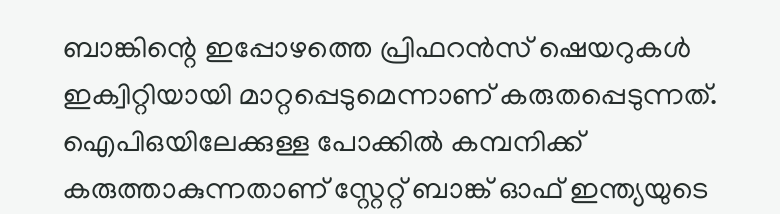ബാങ്കിന്റെ ഇപ്പോഴത്തെ പ്രിഫറൻസ് ഷെയറുകൾ ഇക്വിറ്റിയായി മാറ്റപ്പെടുമെന്നാണ് കരുതപ്പെടുന്നത്. ഐപിഒയിലേക്കുള്ള പോക്കിൽ കമ്പനിക്ക് കരുത്താകുന്നതാണ് സ്റ്റേറ്റ് ബാങ്ക് ഓഫ് ഇന്ത്യയുടെ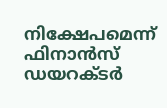നിക്ഷേപമെന്ന് ഫിനാൻസ് ഡയറക്ടർ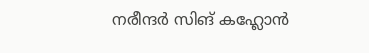നരീന്ദർ സിങ് കഹ്ലോൻ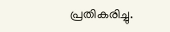പ്രതികരിച്ചു.